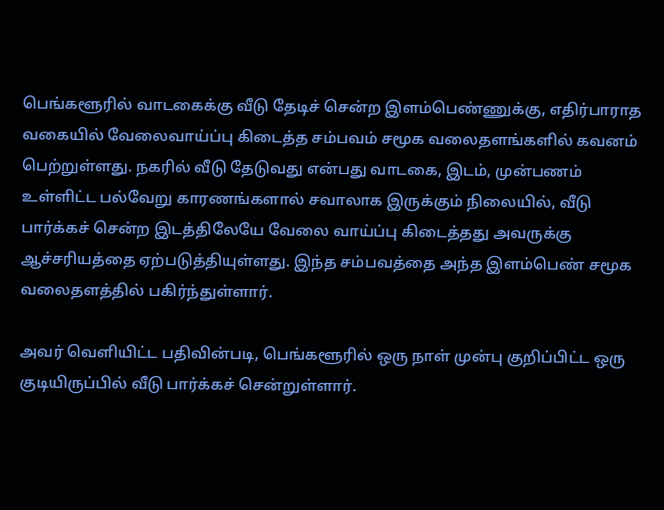பெங்களூரில் வாடகைக்கு வீடு தேடிச் சென்ற இளம்பெண்ணுக்கு, எதிர்பாராத வகையில் வேலைவாய்ப்பு கிடைத்த சம்பவம் சமூக வலைதளங்களில் கவனம் பெற்றுள்ளது. நகரில் வீடு தேடுவது என்பது வாடகை, இடம், முன்பணம் உள்ளிட்ட பல்வேறு காரணங்களால் சவாலாக இருக்கும் நிலையில், வீடு பார்க்கச் சென்ற இடத்திலேயே வேலை வாய்ப்பு கிடைத்தது அவருக்கு ஆச்சரியத்தை ஏற்படுத்தியுள்ளது. இந்த சம்பவத்தை அந்த இளம்பெண் சமூக வலைதளத்தில் பகிர்ந்துள்ளார்.

அவர் வெளியிட்ட பதிவின்படி, பெங்களூரில் ஒரு நாள் முன்பு குறிப்பிட்ட ஒரு குடியிருப்பில் வீடு பார்க்கச் சென்றுள்ளார்.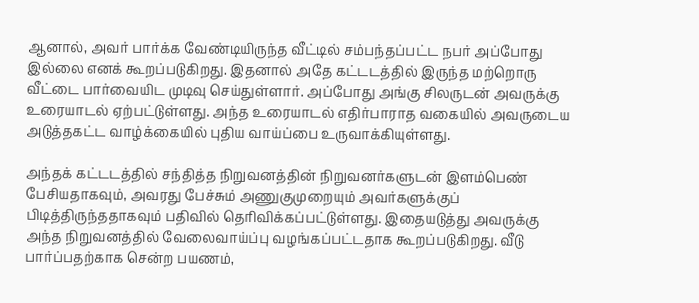ஆனால், அவர் பார்க்க வேண்டியிருந்த வீட்டில் சம்பந்தப்பட்ட நபர் அப்போது இல்லை எனக் கூறப்படுகிறது. இதனால் அதே கட்டடத்தில் இருந்த மற்றொரு வீட்டை பார்வையிட முடிவு செய்துள்ளார். அப்போது அங்கு சிலருடன் அவருக்கு உரையாடல் ஏற்பட்டுள்ளது. அந்த உரையாடல் எதிர்பாராத வகையில் அவருடைய அடுத்தகட்ட வாழ்க்கையில் புதிய வாய்ப்பை உருவாக்கியுள்ளது.

அந்தக் கட்டடத்தில் சந்தித்த நிறுவனத்தின் நிறுவனர்களுடன் இளம்பெண் பேசியதாகவும், அவரது பேச்சும் அணுகுமுறையும் அவர்களுக்குப் பிடித்திருந்ததாகவும் பதிவில் தெரிவிக்கப்பட்டுள்ளது. இதையடுத்து அவருக்கு அந்த நிறுவனத்தில் வேலைவாய்ப்பு வழங்கப்பட்டதாக கூறப்படுகிறது. வீடு பார்ப்பதற்காக சென்ற பயணம்,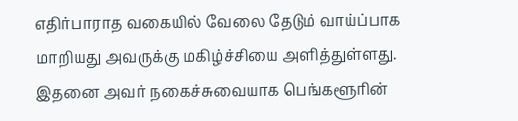எதிர்பாராத வகையில் வேலை தேடும் வாய்ப்பாக மாறியது அவருக்கு மகிழ்ச்சியை அளித்துள்ளது. இதனை அவர் நகைச்சுவையாக பெங்களூரின்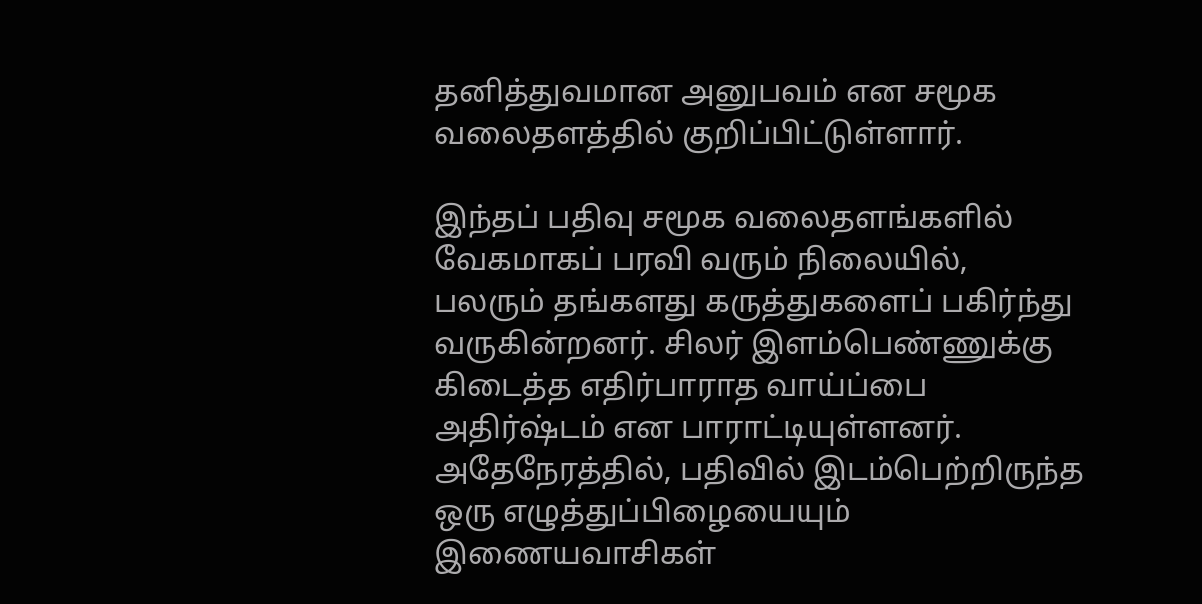தனித்துவமான அனுபவம் என சமூக வலைதளத்தில் குறிப்பிட்டுள்ளார்.

இந்தப் பதிவு சமூக வலைதளங்களில் வேகமாகப் பரவி வரும் நிலையில், பலரும் தங்களது கருத்துகளைப் பகிர்ந்து வருகின்றனர். சிலர் இளம்பெண்ணுக்கு கிடைத்த எதிர்பாராத வாய்ப்பை அதிர்ஷ்டம் என பாராட்டியுள்ளனர். அதேநேரத்தில், பதிவில் இடம்பெற்றிருந்த ஒரு எழுத்துப்பிழையையும் இணையவாசிகள்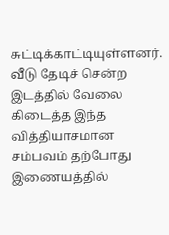சுட்டிக்காட்டியுள்ளனர். வீடு தேடிச் சென்ற இடத்தில் வேலை கிடைத்த இந்த வித்தியாசமான சம்பவம் தற்போது இணையத்தில்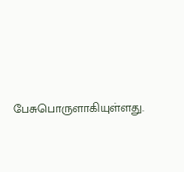பேசுபொருளாகியுள்ளது.